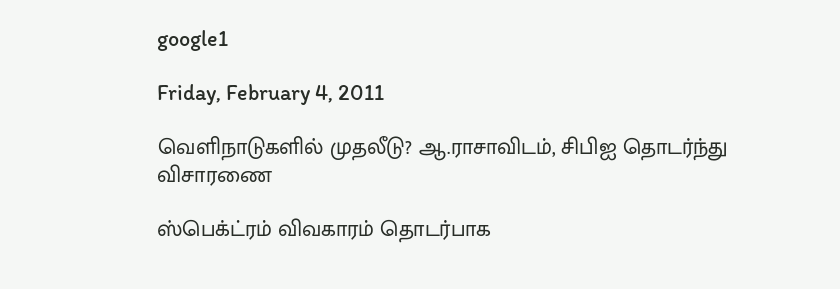google1

Friday, February 4, 2011

வெளிநாடுகளில் முதலீடு? ஆ.ராசாவிடம், சிபிஐ தொடர்ந்து விசாரணை

ஸ்பெக்ட்ரம் விவகாரம் தொடர்பாக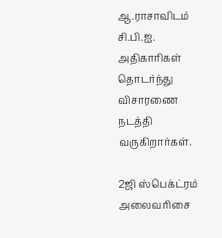ஆ.ராசாவிடம் சி.பி.ஐ. அதிகாரிகள் தொடர்ந்து விசாரணை நடத்தி வருகிறார்கள்.

2ஜி ஸ்பெக்ட்ரம் அலைவரிசை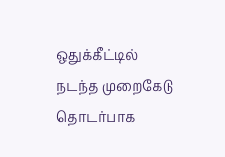ஒதுக்கீட்டில் நடந்த முறைகேடு தொடர்பாக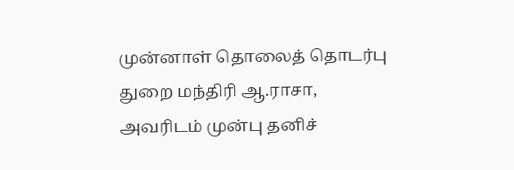முன்னாள் தொலைத் தொடர்பு துறை மந்திரி ஆ.ராசா, அவரிடம் முன்பு தனிச்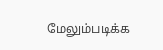மேலும்படிக்க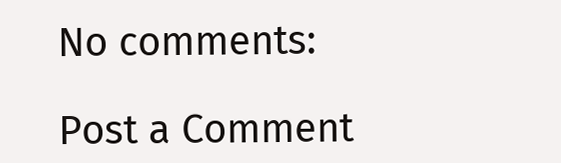No comments:

Post a Comment